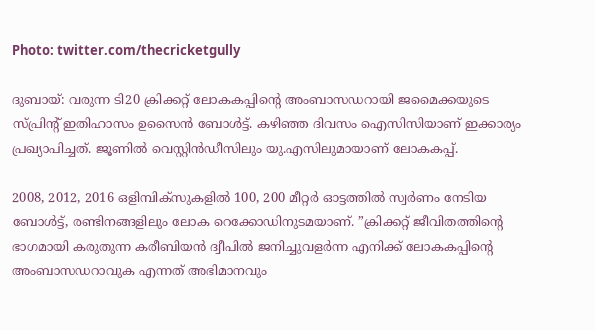Photo: twitter.com/thecricketgully

ദുബായ്: വരുന്ന ടി20 ക്രിക്കറ്റ് ലോകകപ്പിന്റെ അംബാസഡറായി ജമൈക്കയുടെ സ്പ്രിന്റ് ഇതിഹാസം ഉസൈന്‍ ബോള്‍ട്ട്. കഴിഞ്ഞ ദിവസം ഐസിസിയാണ് ഇക്കാര്യം പ്രഖ്യാപിച്ചത്. ജൂണില്‍ വെസ്റ്റിന്‍ഡീസിലും യു.എസിലുമായാണ് ലോകകപ്പ്.

2008, 2012, 2016 ഒളിമ്പിക്‌സുകളില്‍ 100, 200 മീറ്റര്‍ ഓട്ടത്തില്‍ സ്വര്‍ണം നേടിയ ബോള്‍ട്ട്, രണ്ടിനങ്ങളിലും ലോക റെക്കോഡിനുടമയാണ്. ”ക്രിക്കറ്റ് ജീവിതത്തിന്റെ ഭാഗമായി കരുതുന്ന കരീബിയന്‍ ദ്വീപില്‍ ജനിച്ചുവളര്‍ന്ന എനിക്ക് ലോകകപ്പിന്റെ അംബാസഡറാവുക എന്നത് അഭിമാനവും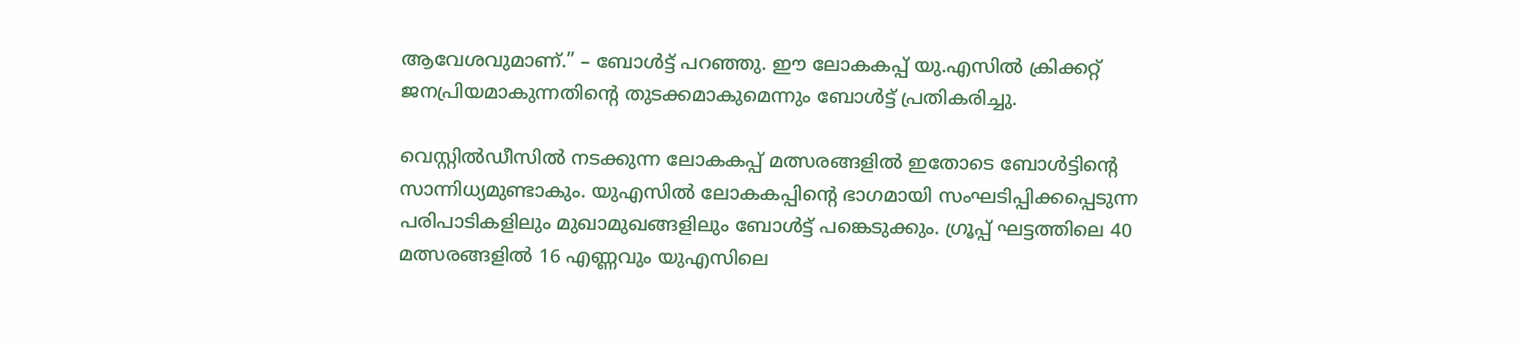ആവേശവുമാണ്.” – ബോള്‍ട്ട് പറഞ്ഞു. ഈ ലോകകപ്പ് യു.എസില്‍ ക്രിക്കറ്റ് ജനപ്രിയമാകുന്നതിന്റെ തുടക്കമാകുമെന്നും ബോള്‍ട്ട് പ്രതികരിച്ചു.

വെസ്റ്റില്‍ഡീസില്‍ നടക്കുന്ന ലോകകപ്പ് മത്സരങ്ങളില്‍ ഇതോടെ ബോള്‍ട്ടിന്റെ സാന്നിധ്യമുണ്ടാകും. യുഎസില്‍ ലോകകപ്പിന്റെ ഭാഗമായി സംഘടിപ്പിക്കപ്പെടുന്ന പരിപാടികളിലും മുഖാമുഖങ്ങളിലും ബോള്‍ട്ട് പങ്കെടുക്കും. ഗ്രൂപ്പ് ഘട്ടത്തിലെ 40 മത്സരങ്ങളില്‍ 16 എണ്ണവും യുഎസിലെ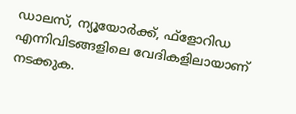ഡാലസ്, ന്യൂയോര്‍ക്ക്, ഫ്‌ളോറിഡ എന്നിവിടങ്ങളിലെ വേദികളിലായാണ് നടക്കുക.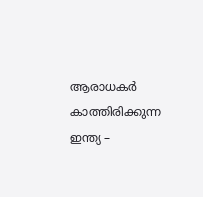ആരാധകര്‍ കാത്തിരിക്കുന്ന ഇന്ത്യ –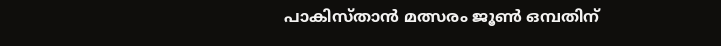പാകിസ്താന്‍ മത്സരം ജൂണ്‍ ഒമ്പതിന്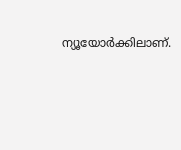ന്യൂയോര്‍ക്കിലാണ്.